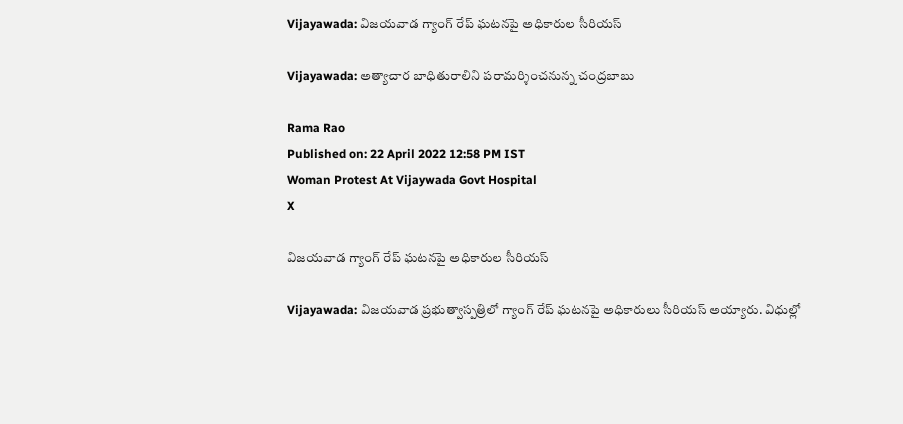Vijayawada: విజయవాడ గ్యాంగ్‌ రేప్‌ ఘటనపై అధికారుల సీరియస్‌

Vijayawada: అత్యాచార బాధితురాలిని పరామర్శించనున్న చంద్రబాబు

Rama Rao
Published on: 22 April 2022 12:58 PM IST
Woman Protest At Vijaywada Govt Hospital
X

విజయవాడ గ్యాంగ్‌ రేప్‌ ఘటనపై అధికారుల సీరియస్‌

Vijayawada: విజయవాడ ప్రభుత్వాస్పత్రిలో గ్యాంగ్‌ రేప్‌ ఘటనపై అధికారులు సీరియస్‌ అయ్యారు. విధుల్లో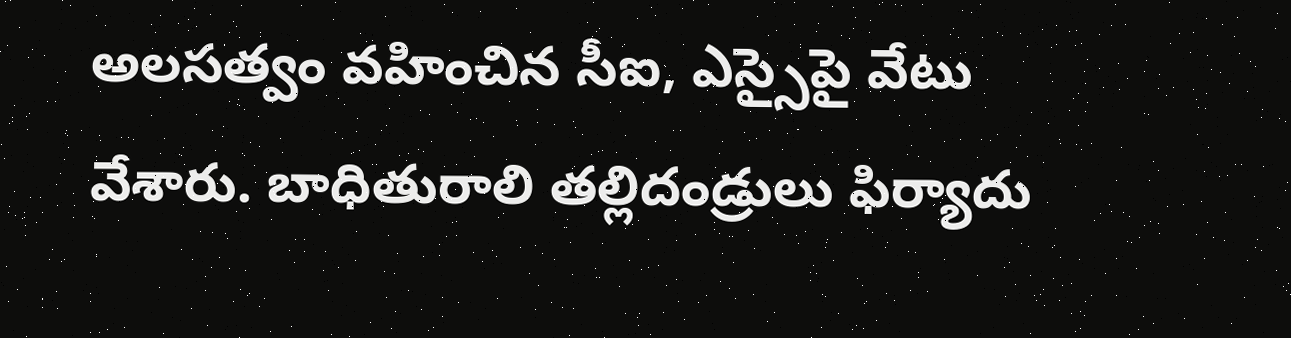అలసత్వం వహించిన సీఐ, ఎస్సైపై వేటు వేశారు. బాధితురాలి తల్లిదండ్రులు ఫిర్యాదు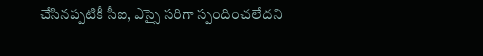చేసినప్పటికీ సీఐ, ఎస్సై సరిగా స్పందించలేదని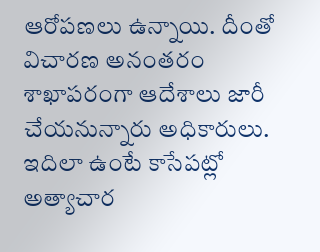ఆరోపణలు ఉన్నాయి. దీంతో విచారణ అనంతరం శాఖాపరంగా ఆదేశాలు జారీ చేయనున్నారు అధికారులు. ఇదిలా ఉంటే కాసేపట్లో అత్యాచార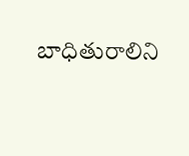బాధితురాలిని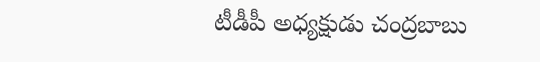టీడీపీ అధ్యక్షుడు చంద్రబాబు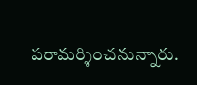పరామర్శించనున్నారు.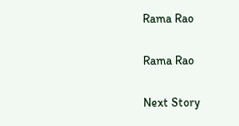Rama Rao

Rama Rao

Next Story